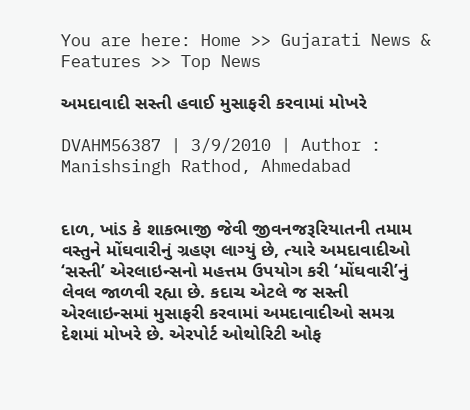You are here: Home >> Gujarati News & Features >> Top News

અમદાવાદી સસ્તી હવાઈ મુસાફરી કરવામાં મોખરે

DVAHM56387 | 3/9/2010 | Author : Manishsingh Rathod, Ahmedabad


દાળ, ખાંડ કે શાકભાજી જેવી જીવનજરૂરિયાતની તમામ વસ્તુને મોંઘવારીનું ગ્રહણ લાગ્યું છે, ત્યારે અમદાવાદીઓ ‘સસ્તી’ એરલાઇન્સનો મહત્તમ ઉપયોગ કરી ‘મોંઘવારી’નું લેવલ જાળવી રહ્યા છે. કદાચ એટલે જ સસ્તી એરલાઇન્સમાં મુસાફરી કરવામાં અમદાવાદીઓ સમગ્ર દેશમાં મોખરે છે. એરપોર્ટ ઓથોરિટી ઓફ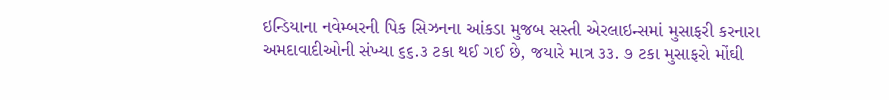ઇન્ડિયાના નવેમ્બરની પિક સિઝનના આંકડા મુજબ સસ્તી એરલાઇન્સમાં મુસાફરી કરનારા અમદાવાદીઓની સંખ્યા ૬૬.૩ ટકા થઈ ગઈ છે, જયારે માત્ર ૩૩. ૭ ટકા મુસાફરો મોંઘી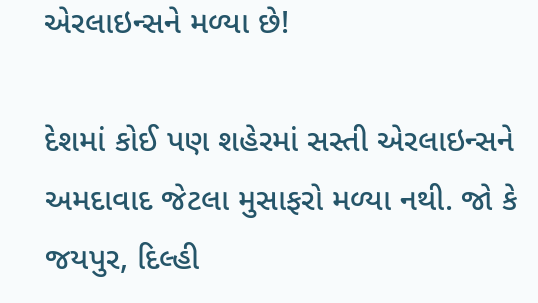એરલાઇન્સને મળ્યા છે!

દેશમાં કોઈ પણ શહેરમાં સસ્તી એરલાઇન્સને અમદાવાદ જેટલા મુસાફરો મળ્યા નથી. જો કે જયપુર, દિલ્હી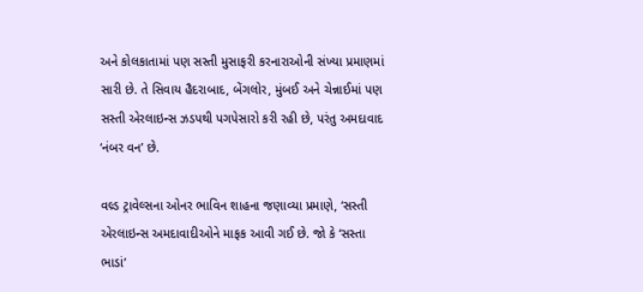અને કોલકાતામાં પણ સસ્તી મુસાફરી કરનારાઓની સંખ્યા પ્રમાણમાં સારી છે. તે સિવાય હૈદરાબાદ, બેંગલોર, મુંબઈ અને ચેન્નાઈમાં પણ સસ્તી એરલાઇન્સ ઝડપથી પગપેસારો કરી રહી છે, પરંતુ અમદાવાદ ‘નંબર વન’ છે.

વલ્ર્ડ ટ્રાવેલ્સના ઓનર ભાવિન શાહના જણાવ્યા પ્રમાણે, ‘સસ્તી એરલાઇન્સ અમદાવાદીઓને માફક આવી ગઈ છે. જો કે ‘સસ્તા ભાડાં’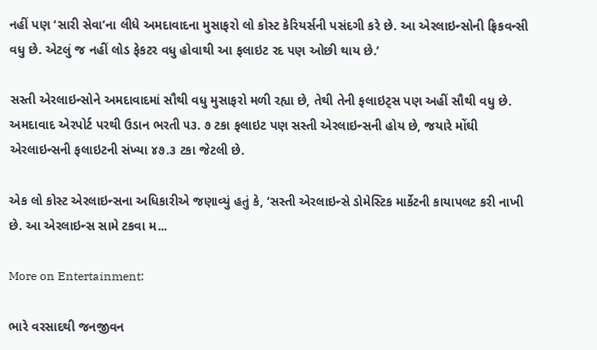નહીં પણ ‘સારી સેવા’ના લીધે અમદાવાદના મુસાફરો લો કોસ્ટ કેરિયર્સની પસંદગી કરે છે. આ એરલાઇન્સોની ફ્રિકવન્સી વધુ છે. એટલું જ નહીં લોડ ફેકટર વધુ હોવાથી આ ફલાઇટ રદ પણ ઓછી થાય છે.’

સસ્તી એરલાઇન્સોને અમદાવાદમાં સૌથી વધુ મુસાફરો મળી રહ્યા છે, તેથી તેની ફલાઇટ્સ પણ અહીં સૌથી વધુ છે. અમદાવાદ એરપોર્ટ પરથી ઉડાન ભરતી ૫૩. ૭ ટકા ફલાઇટ પણ સસ્તી એરલાઇન્સની હોય છે, જયારે મોંઘી એરલાઇન્સની ફલાઇટની સંખ્યા ૪૭.૩ ટકા જેટલી છે.

એક લો કોસ્ટ એરલાઇન્સના અધિકારીએ જણાવ્યું હતું કે, ‘સસ્તી એરલાઇન્સે ડોમેસ્ટિક માર્કેટની કાયાપલટ કરી નાખી છે. આ એરલાઇન્સ સામે ટકવા મ...

More on Entertainment:

ભારે વરસાદથી જનજીવન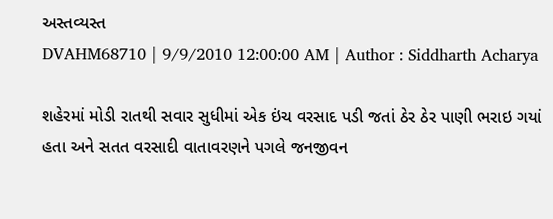અસ્તવ્યસ્ત
DVAHM68710 | 9/9/2010 12:00:00 AM | Author : Siddharth Acharya

શહેરમાં મોડી રાતથી સવાર સુધીમાં એક ઇંચ વરસાદ પડી જતાં ઠેર ઠેર પાણી ભરાઇ ગયાં હતા અને સતત વરસાદી વાતાવરણને પગલે જનજીવન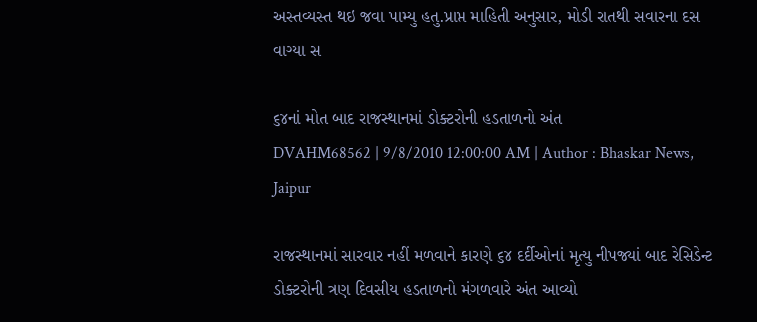અસ્તવ્યસ્ત થઇ જવા પામ્યુ હતુ.પ્રાપ્ત માહિતી અનુસાર, મોડી રાતથી સવારના દસ વાગ્યા સ

૬૪નાં મોત બાદ રાજસ્થાનમાં ડોક્ટરોની હડતાળનો અંત
DVAHM68562 | 9/8/2010 12:00:00 AM | Author : Bhaskar News, Jaipur

રાજસ્થાનમાં સારવાર નહીં મળવાને કારણે ૬૪ દર્દીઓનાં મૃત્યુ નીપજ્યાં બાદ રેસિડેન્ટ ડોક્ટરોની ત્રણ દિવસીય હડતાળનો મંગળવારે અંત આવ્યો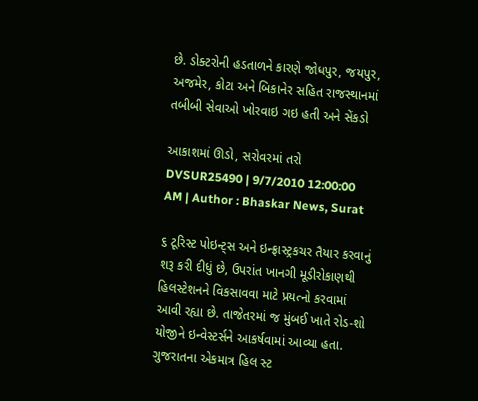છે. ડોક્ટરોની હડતાળને કારણે જોધપુર, જયપુર, અજમેર, કોટા અને બિકાનેર સહિત રાજસ્થાનમાં તબીબી સેવાઓ ખોરવાઇ ગઇ હતી અને સેંકડો

આકાશમાં ઊડો, સરોવરમાં તરો
DVSUR25490 | 9/7/2010 12:00:00 AM | Author : Bhaskar News, Surat

૬ ટૂરિસ્ટ પોઇન્ટ્સ અને ઇન્ફ્રાસ્ટ્રકચર તૈયાર કરવાનું શરૂ કરી દીધું છે, ઉપરાંત ખાનગી મૂડીરોકાણથી હિલસ્ટેશનને વિકસાવવા માટે પ્રયત્નો કરવામાં આવી રહ્યા છે. તાજેતરમાં જ મુંબઈ ખાતે રોડ-શો યોજીને ઇન્વેસ્ટર્સને આકર્ષવામાં આવ્યા હતા. ગુજરાતના એકમાત્ર હિલ સ્ટ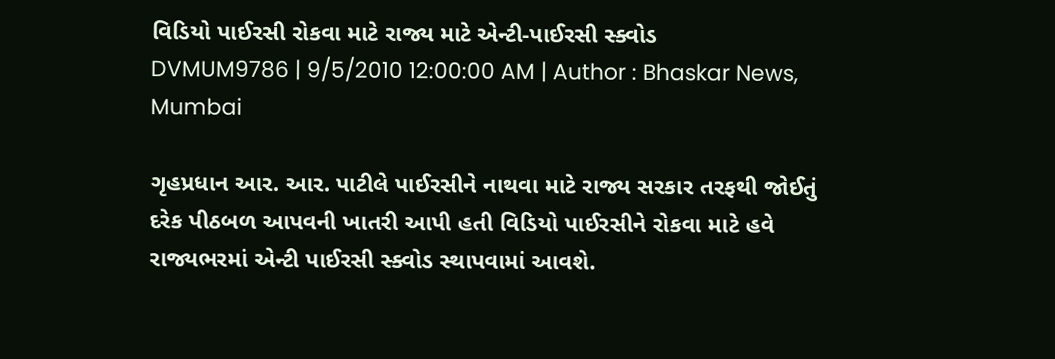વિડિયો પાઈરસી રોકવા માટે રાજ્ય માટે એન્ટી-પાઈરસી સ્ક્વોડ
DVMUM9786 | 9/5/2010 12:00:00 AM | Author : Bhaskar News, Mumbai

ગૃહપ્રધાન આર. આર. પાટીલે પાઈરસીને નાથવા માટે રાજ્ય સરકાર તરફથી જોઈતું દરેક પીઠબળ આપવની ખાતરી આપી હતી વિડિયો પાઈરસીને રોકવા માટે હવે રાજ્યભરમાં એન્ટી પાઈરસી સ્ક્વોડ સ્થાપવામાં આવશે.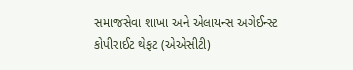સમાજસેવા શાખા અને એલાયન્સ અગેઈન્સ્ટ કોપીરાઈટ થેફટ (એએસીટી)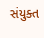સંયુક્ત